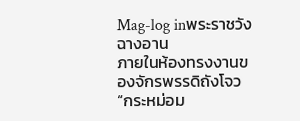Mag-log inพระราชวังฉางอาน
ภายในห้องทรงงานของจักรพรรดิถังโจว
“กระหม่อม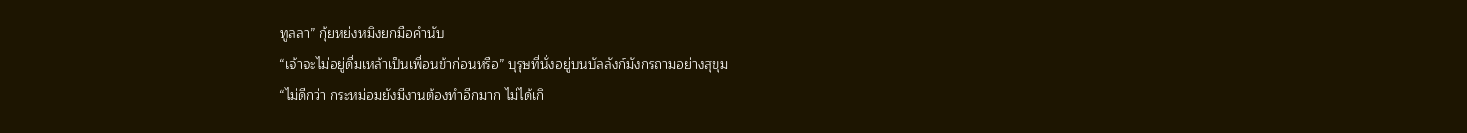ทูลลา” กุ้ยหย่งหมิงยกมือคำนับ
“เจ้าจะไม่อยู่ดื่มเหล้าเป็นเพื่อนข้าก่อนหรือ” บุรุษที่นั่งอยู่บนบัลลังก์มังกรถามอย่างสุขุม
“ไม่ดีกว่า กระหม่อมยังมีงานต้องทำอีกมาก ไม่ได้เกิ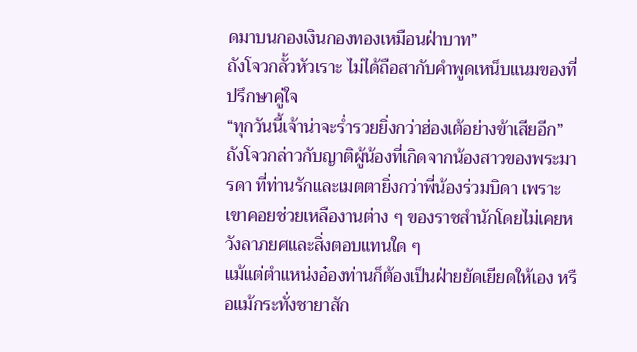ดมาบนกองเงินกองทองเหมือนฝ่าบาท”
ถังโจวกลั้วหัวเราะ ไม่ได้ถือสากับคำพูดเหน็บแนมของที่ปรึกษาคู่ใจ
“ทุกวันนี้เจ้าน่าจะร่ำรวยยิ่งกว่าฮ่องเต้อย่างข้าเสียอีก” ถังโจวกล่าวกับญาติผู้น้องที่เกิดจากน้องสาวของพระมารดา ที่ท่านรักและเมตตายิ่งกว่าพี่น้องร่วมบิดา เพราะเขาคอยช่วยเหลืองานต่าง ๆ ของราชสำนักโดยไม่เคยหวังลาภยศและสิ่งตอบแทนใด ๆ
แม้แต่ตำแหน่งอ๋องท่านก็ต้องเป็นฝ่ายยัดเยียดให้เอง หรือแม้กระทั่งชายาสัก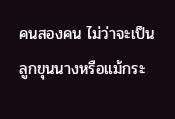คนสองคน ไม่ว่าจะเป็นลูกขุนนางหรือแม้กระ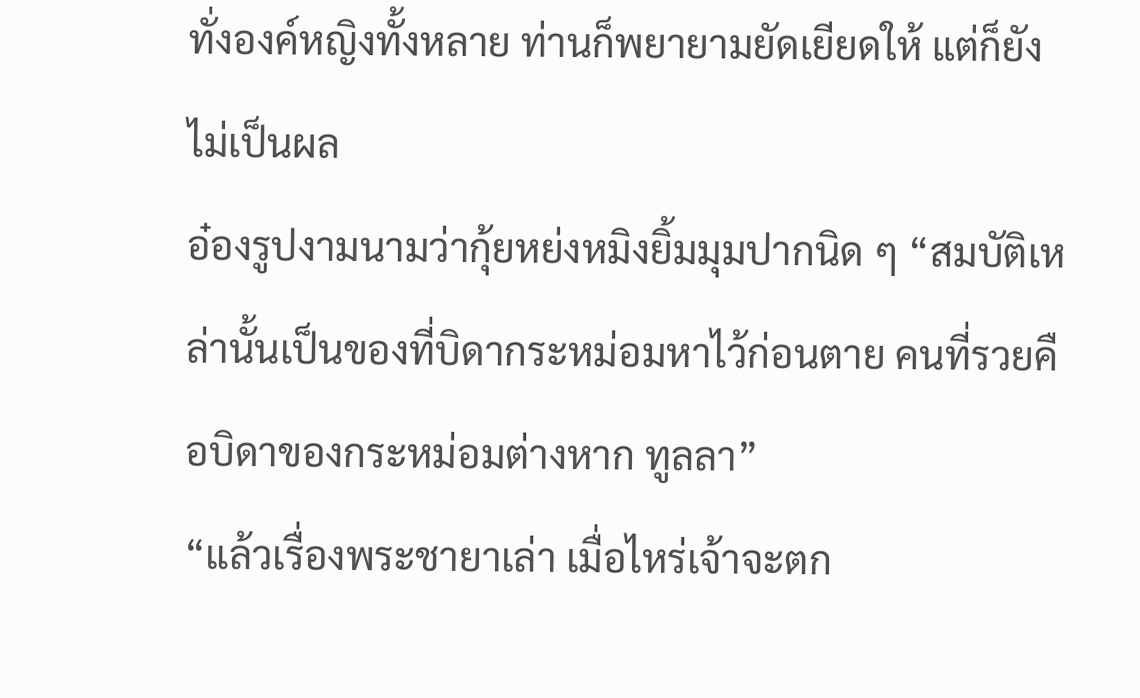ทั่งองค์หญิงทั้งหลาย ท่านก็พยายามยัดเยียดให้ แต่ก็ยังไม่เป็นผล
อ๋องรูปงามนามว่ากุ้ยหย่งหมิงยิ้มมุมปากนิด ๆ “สมบัติเหล่านั้นเป็นของที่บิดากระหม่อมหาไว้ก่อนตาย คนที่รวยคือบิดาของกระหม่อมต่างหาก ทูลลา”
“แล้วเรื่องพระชายาเล่า เมื่อไหร่เจ้าจะตก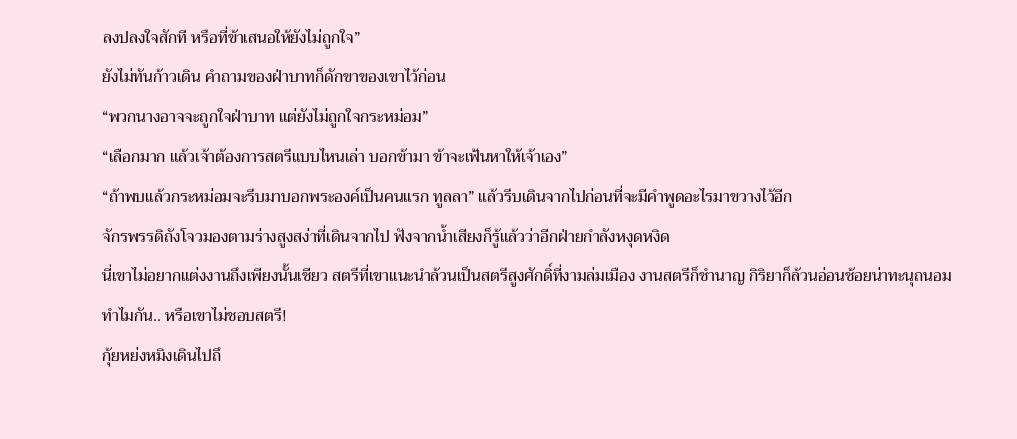ลงปลงใจสักที หรือที่ข้าเสนอให้ยังไม่ถูกใจ”
ยังไม่ทันก้าวเดิน คำถามของฝ่าบาทก็ดักขาของเขาไว้ก่อน
“พวกนางอาจจะถูกใจฝ่าบาท แต่ยังไม่ถูกใจกระหม่อม”
“เลือกมาก แล้วเจ้าต้องการสตรีแบบไหนเล่า บอกข้ามา ข้าจะเฟ้นหาให้เจ้าเอง”
“ถ้าพบแล้วกระหม่อมจะรีบมาบอกพระองค์เป็นคนแรก ทูลลา” แล้วรีบเดินจากไปก่อนที่จะมีคำพูดอะไรมาขวางไว้อีก
จักรพรรดิถังโจวมองตามร่างสูงสง่าที่เดินจากไป ฟังจากน้ำเสียงก็รู้แล้วว่าอีกฝ่ายกำลังหงุดหงิด
นี่เขาไม่อยากแต่งงานถึงเพียงนั้นเชียว สตรีที่เขาแนะนำล้วนเป็นสตรีสูงศักดิ์ที่งามล่มเมือง งานสตรีก็ชำนาญ กิริยาก็ล้วนอ่อนช้อยน่าทะนุถนอม
ทำไมกัน.. หรือเขาไม่ชอบสตรี!
กุ้ยหย่งหมิงเดินไปถึ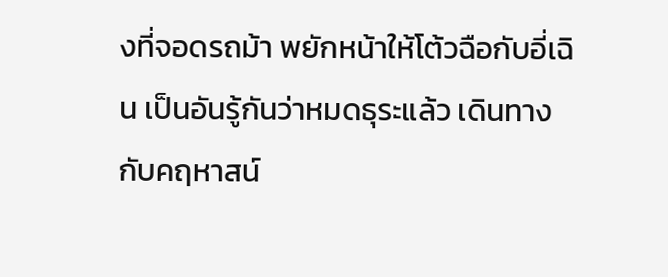งที่จอดรถม้า พยักหน้าให้โต้วฉือกับอี่เฉิน เป็นอันรู้กันว่าหมดธุระแล้ว เดินทางกับคฤหาสน์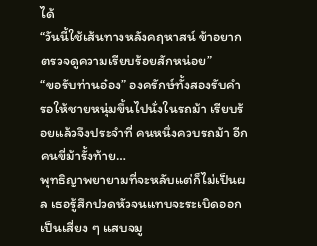ได้
“วันนี้ใช้เส้นทางหลังคฤหาสน์ ข้าอยากตรวจดูความเรียบร้อยสักหน่อย”
“ขอรับท่านอ๋อง” องครักษ์ทั้งสองรับคำ รอให้ชายหนุ่มขึ้นไปนั่งในรถม้า เรียบร้อยแล้วจึงประจำที่ คนหนึ่งควบรถม้า อีกคนขี่ม้ารั้งท้าย…
พุทธิญาพยายามที่จะหลับแต่ก็ไม่เป็นผล เธอรู้สึกปวดหัวจนแทบจะระเบิดออกเป็นเสี่ยง ๆ แสบจมู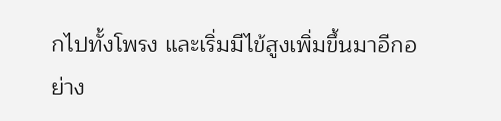กไปทั้งโพรง และเริ่มมีไข้สูงเพิ่มขึ้นมาอีกอย่าง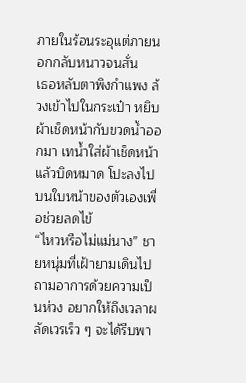ภายในร้อนระอุแต่ภายนอกกลับหนาวจนสั่น
เธอหลับตาพิงกำแพง ล้วงเข้าไปในกระเป๋า หยิบผ้าเช็ดหน้ากับขวดน้ำออกมา เทน้ำใส่ผ้าเช็ดหน้าแล้วบิดหมาด โปะลงไปบนใบหน้าของตัวเองเพื่อช่วยลดไข้
“ไหวหรือไม่แม่นาง” ชายหนุ่มที่เฝ้ายามเดินไปถามอาการด้วยความเป็นห่วง อยากให้ถึงเวลาผลัดเวรเร็ว ๆ จะได้รีบพา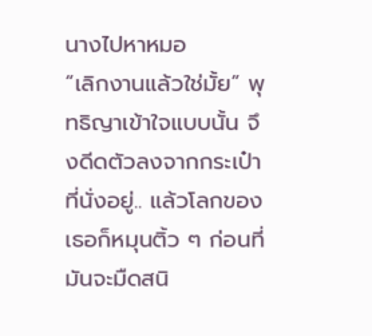นางไปหาหมอ
“เลิกงานแล้วใช่มั้ย” พุทธิญาเข้าใจแบบนั้น จึงดีดตัวลงจากกระเป๋าที่นั่งอยู่.. แล้วโลกของเธอก็หมุนติ้ว ๆ ก่อนที่มันจะมืดสนิ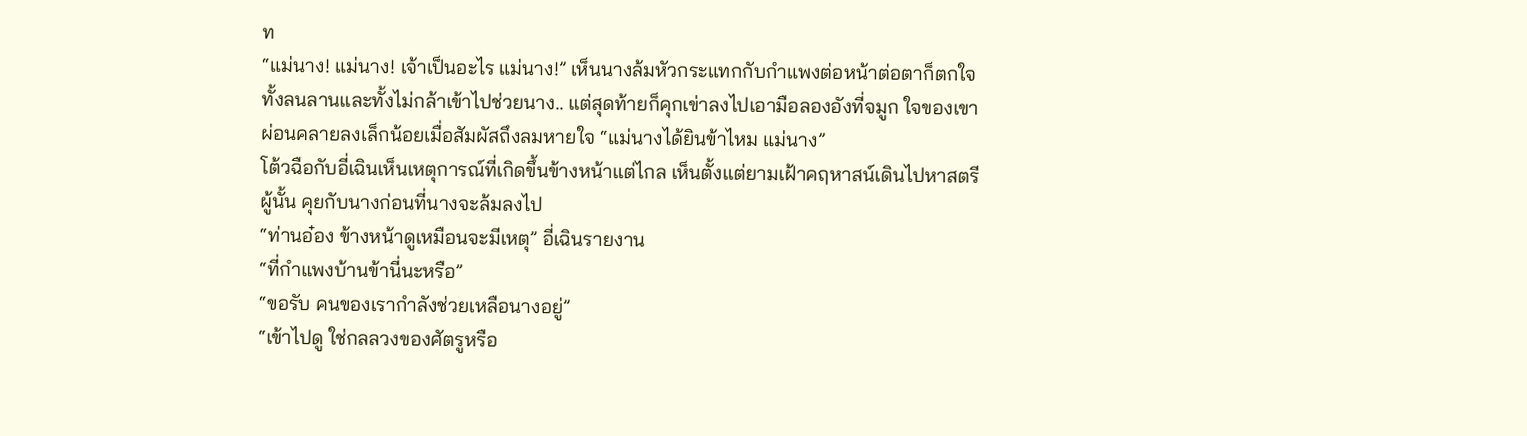ท
“แม่นาง! แม่นาง! เจ้าเป็นอะไร แม่นาง!” เห็นนางล้มหัวกระแทกกับกำแพงต่อหน้าต่อตาก็ตกใจ ทั้งลนลานและทั้งไม่กล้าเข้าไปช่วยนาง.. แต่สุดท้ายก็คุกเข่าลงไปเอามือลองอังที่จมูก ใจของเขาผ่อนคลายลงเล็กน้อยเมื่อสัมผัสถึงลมหายใจ “แม่นางได้ยินข้าไหม แม่นาง”
โต้วฉือกับอี่เฉินเห็นเหตุการณ์ที่เกิดขึ้นข้างหน้าแต่ไกล เห็นตั้งแต่ยามเฝ้าคฤหาสน์เดินไปหาสตรีผู้นั้น คุยกับนางก่อนที่นางจะล้มลงไป
“ท่านอ๋อง ข้างหน้าดูเหมือนจะมีเหตุ” อี่เฉินรายงาน
“ที่กำแพงบ้านข้านี่นะหรือ”
“ขอรับ คนของเรากำลังช่วยเหลือนางอยู่”
“เข้าไปดู ใช่กลลวงของศัตรูหรือ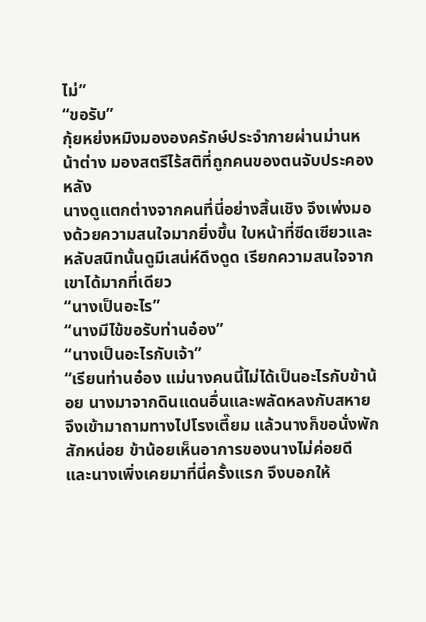ไม่”
“ขอรับ”
กุ้ยหย่งหมิงมององครักษ์ประจำกายผ่านม่านหน้าต่าง มองสตรีไร้สติที่ถูกคนของตนจับประคองหลัง
นางดูแตกต่างจากคนที่นี่อย่างสิ้นเชิง จึงเพ่งมองด้วยความสนใจมากยิ่งขึ้น ใบหน้าที่ซีดเซียวและหลับสนิทนั้นดูมีเสน่ห์ดึงดูด เรียกความสนใจจากเขาได้มากที่เดียว
“นางเป็นอะไร”
“นางมีไข้ขอรับท่านอ๋อง”
“นางเป็นอะไรกับเจ้า”
“เรียนท่านอ๋อง แม่นางคนนี้ไม่ได้เป็นอะไรกับข้าน้อย นางมาจากดินแดนอื่นและพลัดหลงกับสหาย จึงเข้ามาถามทางไปโรงเตี๊ยม แล้วนางก็ขอนั่งพักสักหน่อย ข้าน้อยเห็นอาการของนางไม่ค่อยดี และนางเพิ่งเคยมาที่นี่ครั้งแรก จึงบอกให้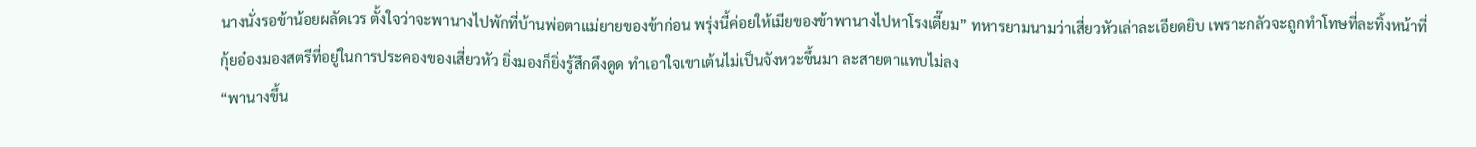นางนั่งรอข้าน้อยผลัดเวร ตั้งใจว่าจะพานางไปพักที่บ้านพ่อตาแม่ยายของข้าก่อน พรุ่งนี้ค่อยให้เมียของข้าพานางไปหาโรงเตี๊ยม” ทหารยามนามว่าเสี่ยวหัวเล่าละเอียดยิบ เพราะกลัวจะถูกทำโทษที่ละทิ้งหน้าที่
กุ้ยอ๋องมองสตรีที่อยู่ในการประคองของเสี่ยวหัว ยิ่งมองก็ยิ่งรู้สึกดึงดูด ทำเอาใจเขาเต้นไม่เป็นจังหวะขึ้นมา ละสายตาแทบไม่ลง
“พานางขึ้น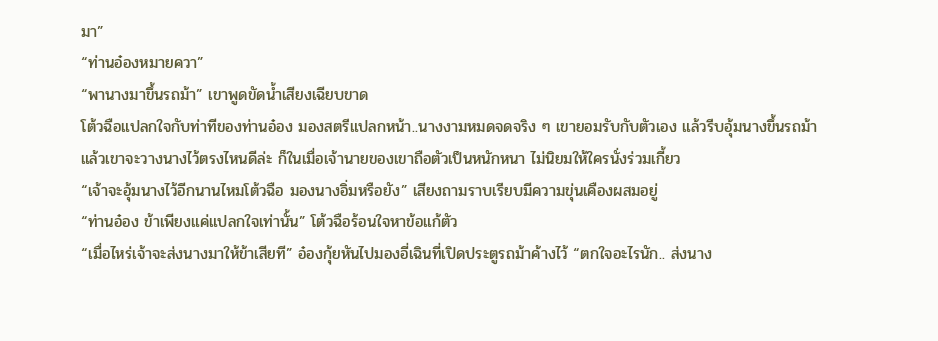มา”
“ท่านอ๋องหมายควา”
“พานางมาขึ้นรถม้า” เขาพูดขัดน้ำเสียงเฉียบขาด
โต้วฉือแปลกใจกับท่าทีของท่านอ๋อง มองสตรีแปลกหน้า..นางงามหมดจดจริง ๆ เขายอมรับกับตัวเอง แล้วรีบอุ้มนางขึ้นรถม้า
แล้วเขาจะวางนางไว้ตรงไหนดีล่ะ ก็ในเมื่อเจ้านายของเขาถือตัวเป็นหนักหนา ไม่นิยมให้ใครนั่งร่วมเกี้ยว
“เจ้าจะอุ้มนางไว้อีกนานไหมโต้วฉือ มองนางอิ่มหรือยัง” เสียงถามราบเรียบมีความขุ่นเคืองผสมอยู่
“ท่านอ๋อง ข้าเพียงแค่แปลกใจเท่านั้น” โต้วฉือร้อนใจหาข้อแก้ตัว
“เมื่อไหร่เจ้าจะส่งนางมาให้ข้าเสียที” อ๋องกุ้ยหันไปมองอี่เฉินที่เปิดประตูรถม้าค้างไว้ “ตกใจอะไรนัก.. ส่งนาง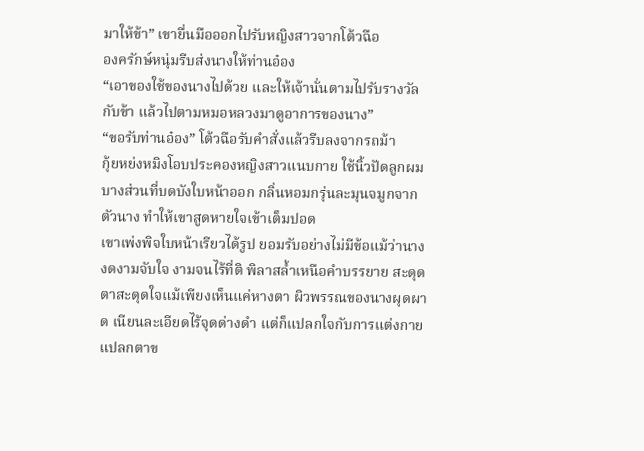มาให้ข้า” เขายื่นมือออกไปรับหญิงสาวจากโต้วฉือ
องครักษ์หนุ่มรีบส่งนางให้ท่านอ๋อง
“เอาของใช้ของนางไปด้วย และให้เจ้านั่นตามไปรับรางวัลกับข้า แล้วไปตามหมอหลวงมาดูอาการของนาง”
“ขอรับท่านอ๋อง” โต้วฉือรับคำสั่งแล้วรีบลงจากรถม้า
กุ้ยหย่งหมิงโอบประคองหญิงสาวแนบกาย ใช้นิ้วปัดลูกผมบางส่วนที่บดบังใบหน้าออก กลิ่นหอมกรุ่นละมุนจมูกจากตัวนาง ทำให้เขาสูดหายใจเข้าเต็มปอด
เขาเพ่งพิจใบหน้าเรียวได้รูป ยอมรับอย่างไม่มีข้อแม้ว่านางงดงามจับใจ งามจนไร้ที่ติ พิลาสล้ำเหนือคำบรรยาย สะดุดตาสะดุดใจแม้เพียงเห็นแค่หางตา ผิวพรรณของนางผุดผาด เนียนละเอียดไร้จุดด่างดำ แต่ก็แปลกใจกับการแต่งกายแปลกตาข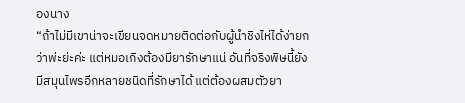องนาง
“ถ้าไม่มีเขาน่าจะเขียนจดหมายติดต่อกับผู้นำชิงไห่ได้ง่ายกว่าพ่ะย่ะค่ะ แต่หมอเกิงต้องมียารักษาแน่ อันที่จริงพิษนี้ยังมีสมุนไพรอีกหลายชนิดที่รักษาได้ แต่ต้องผสมตัวยา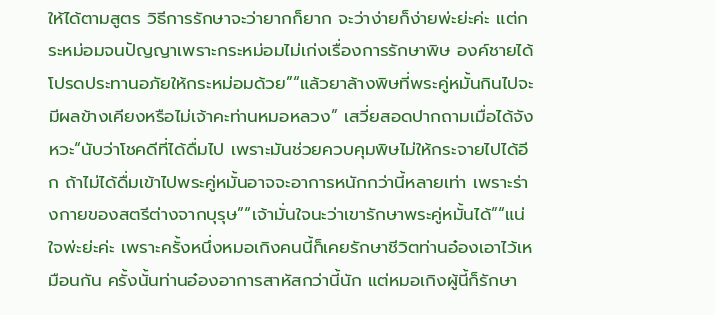ให้ได้ตามสูตร วิธีการรักษาจะว่ายากก็ยาก จะว่าง่ายก็ง่ายพ่ะย่ะค่ะ แต่กระหม่อมจนปัญญาเพราะกระหม่อมไม่เก่งเรื่องการรักษาพิษ องค์ชายได้โปรดประทานอภัยให้กระหม่อมด้วย”“แล้วยาล้างพิษที่พระคู่หมั้นกินไปจะมีผลข้างเคียงหรือไม่เจ้าคะท่านหมอหลวง” เสวี่ยสอดปากถามเมื่อได้จังหวะ“นับว่าโชคดีที่ได้ดื่มไป เพราะมันช่วยควบคุมพิษไม่ให้กระจายไปได้อีก ถ้าไม่ได้ดื่มเข้าไปพระคู่หมั้นอาจจะอาการหนักกว่านี้หลายเท่า เพราะร่างกายของสตรีต่างจากบุรุษ”“เจ้ามั่นใจนะว่าเขารักษาพระคู่หมั้นได้”“แน่ใจพ่ะย่ะค่ะ เพราะครั้งหนึ่งหมอเกิงคนนี้ก็เคยรักษาชีวิตท่านอ๋องเอาไว้เหมือนกัน ครั้งนั้นท่านอ๋องอาการสาหัสกว่านี้นัก แต่หมอเกิงผู้นี้ก็รักษา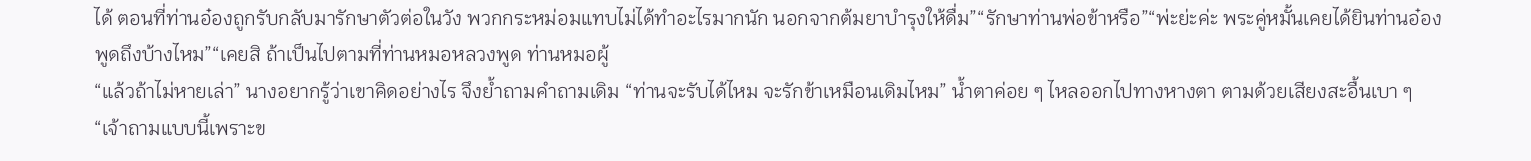ได้ ตอนที่ท่านอ๋องถูกรับกลับมารักษาตัวต่อในวัง พวกกระหม่อมแทบไม่ได้ทำอะไรมากนัก นอกจากต้มยาบำรุงให้ดื่ม”“รักษาท่านพ่อข้าหรือ”“พ่ะย่ะค่ะ พระคู่หมั้นเคยได้ยินท่านอ๋องพูดถึงบ้างไหม”“เคยสิ ถ้าเป็นไปตามที่ท่านหมอหลวงพูด ท่านหมอผู้
“แล้วถ้าไม่หายเล่า” นางอยากรู้ว่าเขาคิดอย่างไร จึงย้ำถามคำถามเดิม “ท่านจะรับได้ไหม จะรักข้าเหมือนเดิมไหม” น้ำตาค่อย ๆ ไหลออกไปทางหางตา ตามด้วยเสียงสะอื้นเบา ๆ“เจ้าถามแบบนี้เพราะข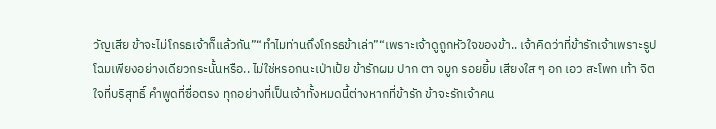วัญเสีย ข้าจะไม่โกรธเจ้าก็แล้วกัน”“ทำไมท่านถึงโกรธข้าเล่า”“เพราะเจ้าดูถูกหัวใจของข้า.. เจ้าคิดว่าที่ข้ารักเจ้าเพราะรูปโฉมเพียงอย่างเดียวกระนั้นหรือ.. ไม่ใช่หรอกนะเป่าเป้ย ข้ารักผม ปาก ตา จมูก รอยยิ้ม เสียงใส ๆ อก เอว สะโพก เท้า จิตใจที่บริสุทธิ์ คำพูดที่ซื่อตรง ทุกอย่างที่เป็นเจ้าทั้งหมดนี้ต่างหากที่ข้ารัก ข้าจะรักเจ้าคน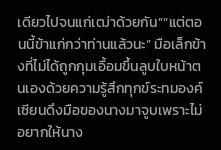เดียวไปจนแก่เฒ่าด้วยกัน”“แต่ตอนนี้ข้าแก่กว่าท่านแล้วนะ” มือเล็กข้างที่ไม่ได้ถูกกุมเอื้อมขึ้นลูบใบหน้าตนเองด้วยความรู้สึกทุกข์ระทมองค์เซียนดึงมือของนางมาจูบเพราะไม่อยากให้นาง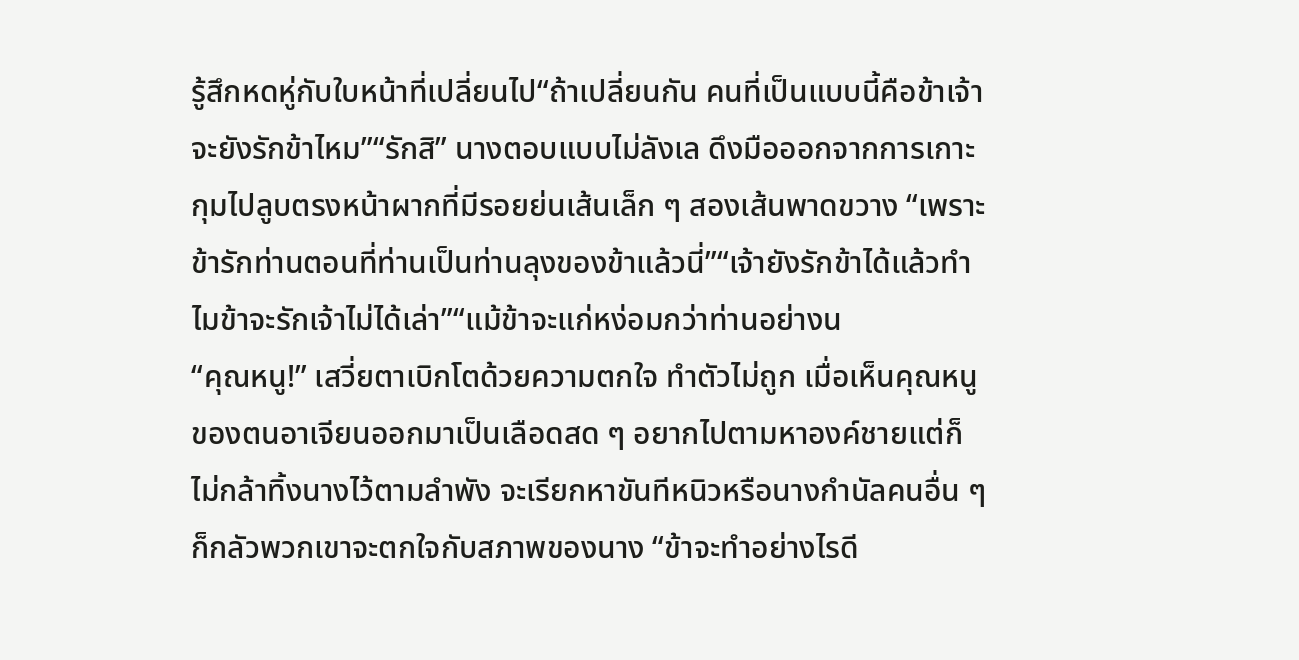รู้สึกหดหู่กับใบหน้าที่เปลี่ยนไป“ถ้าเปลี่ยนกัน คนที่เป็นแบบนี้คือข้าเจ้าจะยังรักข้าไหม”“รักสิ” นางตอบแบบไม่ลังเล ดึงมือออกจากการเกาะกุมไปลูบตรงหน้าผากที่มีรอยย่นเส้นเล็ก ๆ สองเส้นพาดขวาง “เพราะข้ารักท่านตอนที่ท่านเป็นท่านลุงของข้าแล้วนี่”“เจ้ายังรักข้าได้แล้วทำไมข้าจะรักเจ้าไม่ได้เล่า”“แม้ข้าจะแก่หง่อมกว่าท่านอย่างน
“คุณหนู!” เสวี่ยตาเบิกโตด้วยความตกใจ ทำตัวไม่ถูก เมื่อเห็นคุณหนูของตนอาเจียนออกมาเป็นเลือดสด ๆ อยากไปตามหาองค์ชายแต่ก็ไม่กล้าทิ้งนางไว้ตามลำพัง จะเรียกหาขันทีหนิวหรือนางกำนัลคนอื่น ๆ ก็กลัวพวกเขาจะตกใจกับสภาพของนาง “ข้าจะทำอย่างไรดี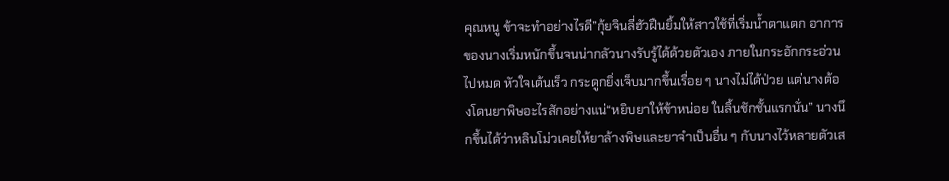คุณหนู ข้าจะทำอย่างไรดี”กุ้ยจินลี่ฮัวฝืนยิ้มให้สาวใช้ที่เริ่มน้ำตาแตก อาการของนางเริ่มหนักขึ้นจนน่ากลัวนางรับรู้ได้ด้วยตัวเอง ภายในกระอักกระอ่วนไปหมด หัวใจเต้นเร็ว กระดูกยิ่งเจ็บมากขึ้นเรื่อย ๆ นางไม่ได้ป่วย แต่นางต้องโดนยาพิษอะไรสักอย่างแน่“หยิบยาให้ข้าหน่อย ในลิ้นชักชั้นแรกนั่น” นางนึกขึ้นได้ว่าหลินโม่วเคยให้ยาล้างพิษและยาจำเป็นอื่น ๆ กับนางไว้หลายตัวเส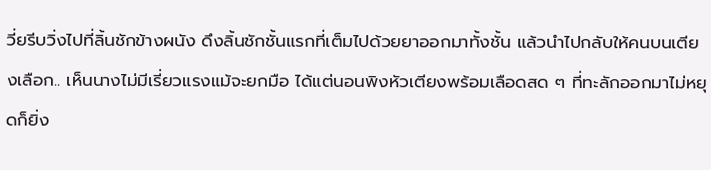วี่ยรีบวิ่งไปที่ลิ้นชักข้างผนัง ดึงลิ้นชักชั้นแรกที่เต็มไปด้วยยาออกมาทั้งชั้น แล้วนำไปกลับให้คนบนเตียงเลือก.. เห็นนางไม่มีเรี่ยวแรงแม้จะยกมือ ได้แต่นอนพิงหัวเตียงพร้อมเลือดสด ๆ ที่ทะลักออกมาไม่หยุดก็ยิ่ง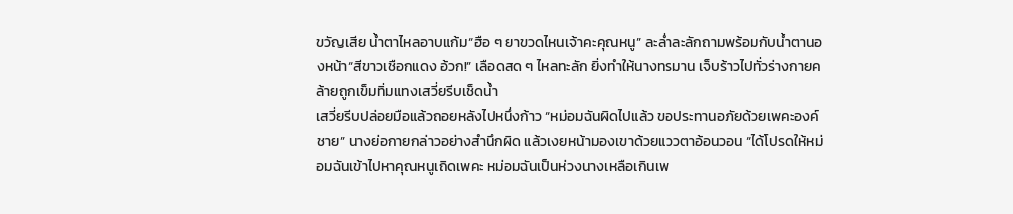ขวัญเสีย น้ำตาไหลอาบแก้ม“ฮือ ๆ ยาขวดไหนเจ้าคะคุณหนู” ละล่ำละลักถามพร้อมกับน้ำตานองหน้า“สีขาวเชือกแดง อ้วก!” เลือดสด ๆ ไหลทะลัก ยิ่งทำให้นางทรมาน เจ็บร้าวไปทั่วร่างกายคล้ายถูกเข็มทิ่มแทงเสวี่ยรีบเช็ดน้ำ
เสวี่ยรีบปล่อยมือแล้วถอยหลังไปหนึ่งก้าว “หม่อมฉันผิดไปแล้ว ขอประทานอภัยด้วยเพคะองค์ชาย” นางย่อกายกล่าวอย่างสำนึกผิด แล้วเงยหน้ามองเขาด้วยแววตาอ้อนวอน “ได้โปรดให้หม่อมฉันเข้าไปหาคุณหนูเถิดเพคะ หม่อมฉันเป็นห่วงนางเหลือเกินเพ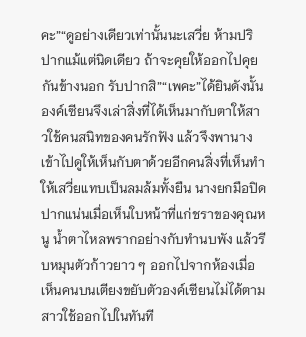คะ”“ดูอย่างเดียวเท่านั้นนะเสวี่ย ห้ามปริปากแม้แต่นิดเดียว ถ้าจะคุยให้ออกไปคุยกันข้างนอก รับปากสิ”“เพคะ”ได้ยินดังนั้นองค์เซียนจึงเล่าสิ่งที่ได้เห็นมากับตาให้สาวใช้คนสนิทของคนรักฟัง แล้วจึงพานางเข้าไปดูให้เห็นกับตาด้วยอีกคนสิ่งที่เห็นทำให้เสวี่ยแทบเป็นลมล้มทั้งยืน นางยกมือปิดปากแน่นเมื่อเห็นใบหน้าที่แก่ชราของคุณหนู น้ำตาไหลพรากอย่างกับทำนบพัง แล้วรีบหมุนตัวก้าวยาว ๆ ออกไปจากห้องเมื่อเห็นคนบนเตียงขยับตัวองค์เซียนไม่ได้ตามสาวใช้ออกไปในทันที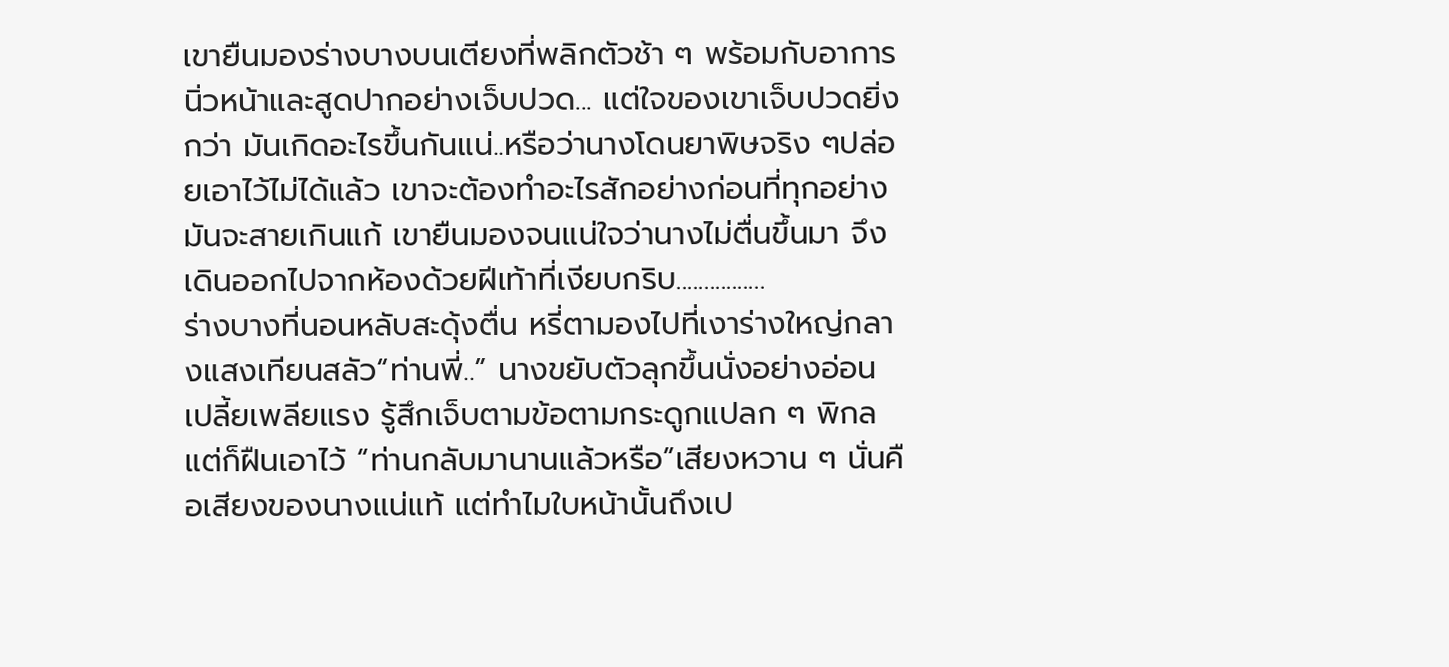เขายืนมองร่างบางบนเตียงที่พลิกตัวช้า ๆ พร้อมกับอาการนิ่วหน้าและสูดปากอย่างเจ็บปวด... แต่ใจของเขาเจ็บปวดยิ่งกว่า มันเกิดอะไรขึ้นกันแน่..หรือว่านางโดนยาพิษจริง ๆปล่อยเอาไว้ไม่ได้แล้ว เขาจะต้องทำอะไรสักอย่างก่อนที่ทุกอย่างมันจะสายเกินแก้ เขายืนมองจนแน่ใจว่านางไม่ตื่นขึ้นมา จึงเดินออกไปจากห้องด้วยฝีเท้าที่เงียบกริบ................
ร่างบางที่นอนหลับสะดุ้งตื่น หรี่ตามองไปที่เงาร่างใหญ่กลางแสงเทียนสลัว“ท่านพี่..” นางขยับตัวลุกขึ้นนั่งอย่างอ่อนเปลี้ยเพลียแรง รู้สึกเจ็บตามข้อตามกระดูกแปลก ๆ พิกล แต่ก็ฝืนเอาไว้ “ท่านกลับมานานแล้วหรือ”เสียงหวาน ๆ นั่นคือเสียงของนางแน่แท้ แต่ทำไมใบหน้านั้นถึงเป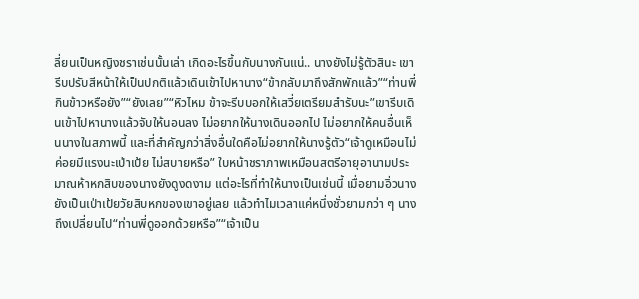ลี่ยนเป็นหญิงชราเช่นนั้นเล่า เกิดอะไรขึ้นกับนางกันแน่.. นางยังไม่รู้ตัวสินะ เขารีบปรับสีหน้าให้เป็นปกติแล้วเดินเข้าไปหานาง“ข้ากลับมาถึงสักพักแล้ว”“ท่านพี่กินข้าวหรือยัง”“ยังเลย”“หิวไหม ข้าจะรีบบอกให้เสวี่ยเตรียมสำรับนะ”เขารีบเดินเข้าไปหานางแล้วจับให้นอนลง ไม่อยากให้นางเดินออกไป ไม่อยากให้คนอื่นเห็นนางในสภาพนี้ และที่สำคัญกว่าสิ่งอื่นใดคือไม่อยากให้นางรู้ตัว“เจ้าดูเหมือนไม่ค่อยมีแรงนะเป่าเป้ย ไม่สบายหรือ” ใบหน้าชราภาพเหมือนสตรีอายุอานามประมาณห้าหกสิบของนางยังดูงดงาม แต่อะไรที่ทำให้นางเป็นเช่นนี้ เมื่อยามอิ่วนางยังเป็นเป่าเป้ยวัยสิบหกของเขาอยู่เลย แล้วทำไมเวลาแค่หนึ่งชั่วยามกว่า ๆ นางถึงเปลี่ยนไป“ท่านพี่ดูออกด้วยหรือ”“เจ้าเป็น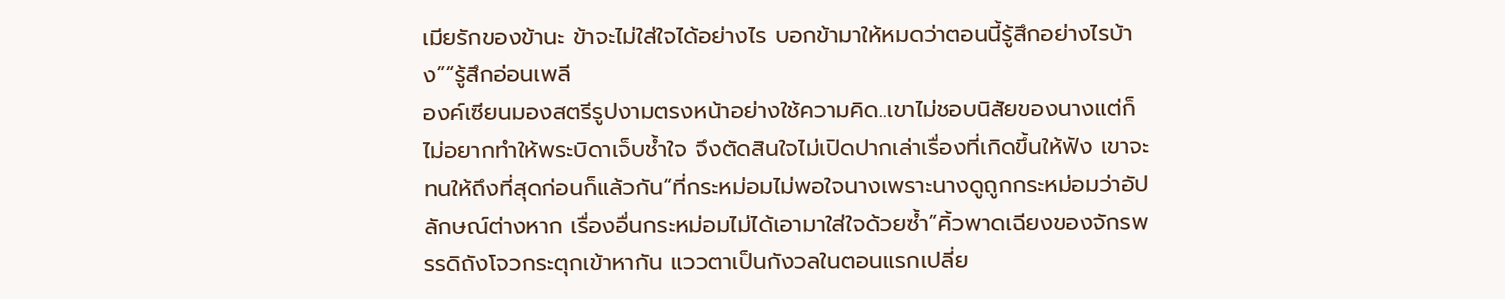เมียรักของข้านะ ข้าจะไม่ใส่ใจได้อย่างไร บอกข้ามาให้หมดว่าตอนนี้รู้สึกอย่างไรบ้าง”“รู้สึกอ่อนเพลี
องค์เซียนมองสตรีรูปงามตรงหน้าอย่างใช้ความคิด..เขาไม่ชอบนิสัยของนางแต่ก็ไม่อยากทำให้พระบิดาเจ็บช้ำใจ จึงตัดสินใจไม่เปิดปากเล่าเรื่องที่เกิดขึ้นให้ฟัง เขาจะทนให้ถึงที่สุดก่อนก็แล้วกัน“ที่กระหม่อมไม่พอใจนางเพราะนางดูถูกกระหม่อมว่าอัปลักษณ์ต่างหาก เรื่องอื่นกระหม่อมไม่ได้เอามาใส่ใจด้วยซ้ำ”คิ้วพาดเฉียงของจักรพรรดิถังโจวกระตุกเข้าหากัน แววตาเป็นกังวลในตอนแรกเปลี่ย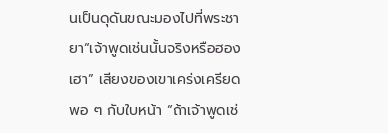นเป็นดุดันขณะมองไปที่พระชายา“เจ้าพูดเช่นนั้นจริงหรือฮองเฮา” เสียงของเขาเคร่งเครียดพอ ๆ กับใบหน้า “ถ้าเจ้าพูดเช่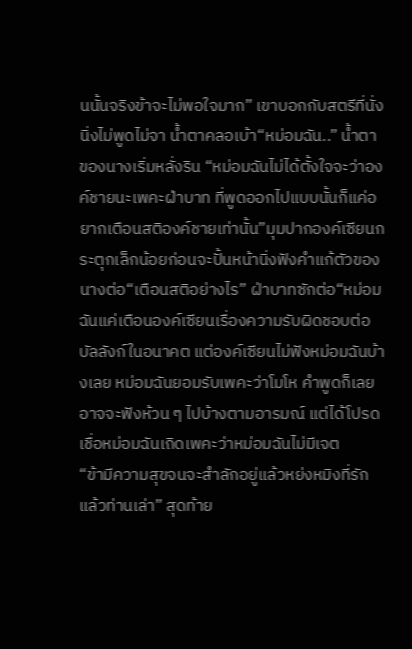นนั้นจริงข้าจะไม่พอใจมาก” เขาบอกกับสตรีที่นั่งนิ่งไม่พูดไม่จา น้ำตาคลอเบ้า“หม่อมฉัน..” น้ำตาของนางเริ่มหลั่งริน “หม่อมฉันไม่ได้ตั้งใจจะว่าองค์ชายนะเพคะฝ่าบาท ที่พูดออกไปแบบนั้นก็แค่อยากเตือนสติองค์ชายเท่านั้น”มุมปากองค์เซียนกระตุกเล็กน้อยก่อนจะปั้นหน้านิ่งฟังคำแก้ตัวของนางต่อ“เตือนสติอย่างไร” ฝ่าบาทซักต่อ“หม่อมฉันแค่เตือนองค์เซียนเรื่องความรับผิดชอบต่อบัลลังก์ในอนาคต แต่องค์เซียนไม่ฟังหม่อมฉันบ้างเลย หม่อมฉันยอมรับเพคะว่าโมโห คำพูดก็เลยอาจจะฟังห้วน ๆ ไปบ้างตามอารมณ์ แต่ได้โปรดเชื่อหม่อมฉันเถิดเพคะว่าหม่อมฉันไม่มีเจต
“ข้ามีความสุขจนจะสำลักอยู่แล้วหย่งหมิงที่รัก แล้วท่านเล่า” สุดท้าย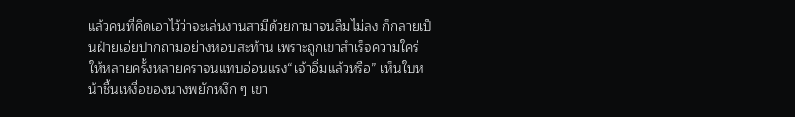แล้วคนที่คิดเอาไว้ว่าจะเล่นงานสามีด้วยกามาจนลืมไม่ลง ก็กลายเป็นฝ่ายเอ่ยปากถามอย่างหอบสะท้าน เพราะถูกเขาสำเร็จความใคร่ให้หลายครั้งหลายคราจนแทบอ่อนแรง“เจ้าอิ่มแล้วหรือ” เห็นใบหน้าชื้นเหงื่อของนางพยักหงึก ๆ เขา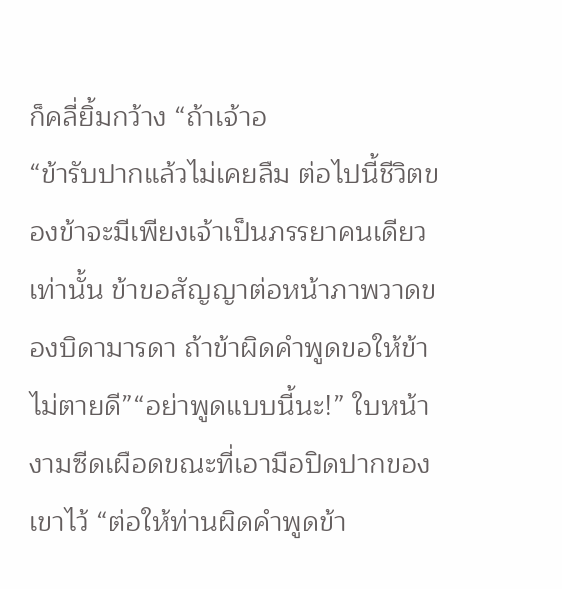ก็คลี่ยิ้มกว้าง “ถ้าเจ้าอ
“ข้ารับปากแล้วไม่เคยลืม ต่อไปนี้ชีวิตของข้าจะมีเพียงเจ้าเป็นภรรยาคนเดียวเท่านั้น ข้าขอสัญญาต่อหน้าภาพวาดของบิดามารดา ถ้าข้าผิดคำพูดขอให้ข้าไม่ตายดี”“อย่าพูดแบบนี้นะ!” ใบหน้างามซีดเผือดขณะที่เอามือปิดปากของเขาไว้ “ต่อให้ท่านผิดคำพูดข้า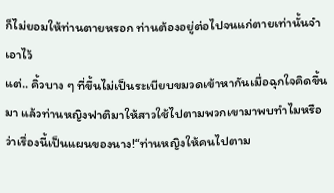ก็ไม่ยอมให้ท่านตายหรอก ท่านต้องอยู่ต่อไปจนแก่ตายเท่านั้นจำเอาไว้
แต่.. คิ้วบาง ๆ ที่ขึ้นไม่เป็นระเบียบขมวดเข้าหากันเมื่อฉุกใจคิดขึ้นมา แล้วท่านหญิงฟาติมาให้สาวใช้ไปตามพวกเขามาพบทำไมหรือว่าเรื่องนี้เป็นแผนของนาง!“ท่านหญิงให้คนไปตาม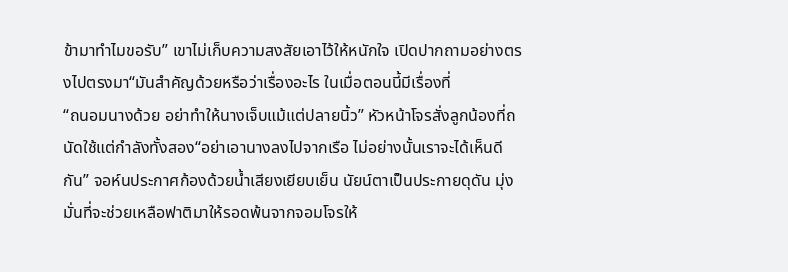ข้ามาทำไมขอรับ” เขาไม่เก็บความสงสัยเอาไว้ให้หนักใจ เปิดปากถามอย่างตรงไปตรงมา“มันสำคัญด้วยหรือว่าเรื่องอะไร ในเมื่อตอนนี้มีเรื่องที่
“ถนอมนางด้วย อย่าทำให้นางเจ็บแม้แต่ปลายนิ้ว” หัวหน้าโจรสั่งลูกน้องที่ถนัดใช้แต่กำลังทั้งสอง“อย่าเอานางลงไปจากเรือ ไม่อย่างนั้นเราจะได้เห็นดีกัน” จอห์นประกาศก้องด้วยน้ำเสียงเยียบเย็น นัยน์ตาเป็นประกายดุดัน มุ่งมั่นที่จะช่วยเหลือฟาติมาให้รอดพ้นจากจอมโจรให้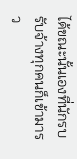ได้ขณะนั้นเองที่นักรบรับจ้างทุกคนก็เข้ามารว